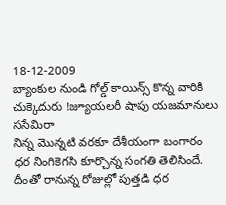18-12-2009
బ్యాంకుల నుండి గోల్డ్ కాయిన్స్ కొన్న వారికి చుక్కెదురు !జ్యూయలరీ షాపు యజమానులు ససేమిరా
నిన్న మొన్నటి వరకూ దేశీయంగా బంగారం ధర నింగికెగసి కూర్చొన్న సంగతి తెలిసిందే. దీంతో రానున్న రోజుల్లో పుత్తడి ధర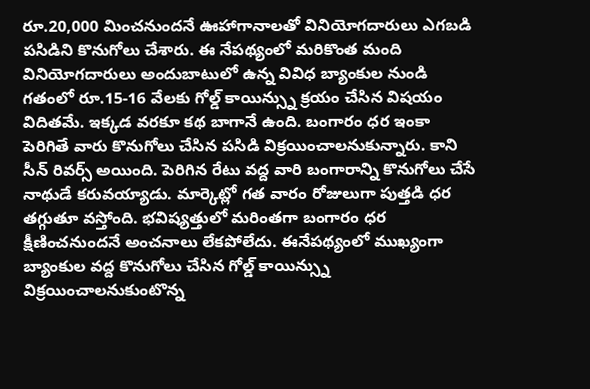రూ.20,000 మించనుందనే ఊహాగానాలతో వినియోగదారులు ఎగబడి పసిడిని కొనుగోలు చేశారు. ఈ నేపథ్యంలో మరికొంత మంది వినియోగదారులు అందుబాటులో ఉన్న వివిధ బ్యాంకుల నుండి గతంలో రూ.15-16 వేలకు గోల్డ్ కాయిన్స్ను క్రయం చేసిన విషయం విదితమే. ఇక్కడ వరకూ కథ బాగానే ఉంది. బంగారం ధర ఇంకా పెరిగితే వారు కొనుగోలు చేసిన పసిడి విక్రయించాలనుకున్నారు. కాని సీన్ రివర్స్ అయింది. పెరిగిన రేటు వద్ద వారి బంగారాన్ని కొనుగోలు చేసే నాథుడే కరువయ్యాడు. మార్కెట్లో గత వారం రోజులుగా పుత్తడి ధర తగ్గుతూ వస్తోంది. భవిష్యత్తులో మరింతగా బంగారం ధర క్షీణించనుందనే అంచనాలు లేకపోలేదు. ఈనేపథ్యంలో ముఖ్యంగా బ్యాంకుల వద్ద కొనుగోలు చేసిన గోల్డ్ కాయిన్స్ను విక్రయించాలనుకుంటొన్న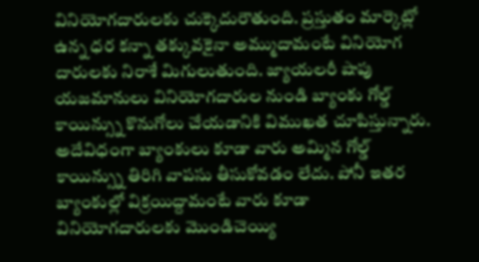వినియోగదారులకు చుక్కెదురౌతుంది. ప్రస్తుతం మార్కెట్లో ఉన్న ధర కన్నా తక్కువకైనా అమ్ముదామంటే వినియోగ దారులకు నిరాశే మిగులుతుంది. జ్యాయలరీ షాపు యజమానులు వినియోగదారుల నుండి బ్యాంకు గోల్డ్ కాయిన్స్ను కొనుగోలు చేయడానికి విముఖత చూపిస్తున్నారు. అదేవిధంగా బ్యాంకులు కూడా వారు అమ్మిన గోల్డ్ కాయిన్స్ను తిరిగి వాపసు తీసుకోవడం లేదు. పోనీ ఇతర బ్యాంకుల్లో విక్రయిద్దామంటే వారు కూడా వినియోగదారులకు మొండిచెయ్యి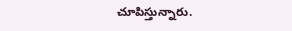చూపిస్తున్నారు.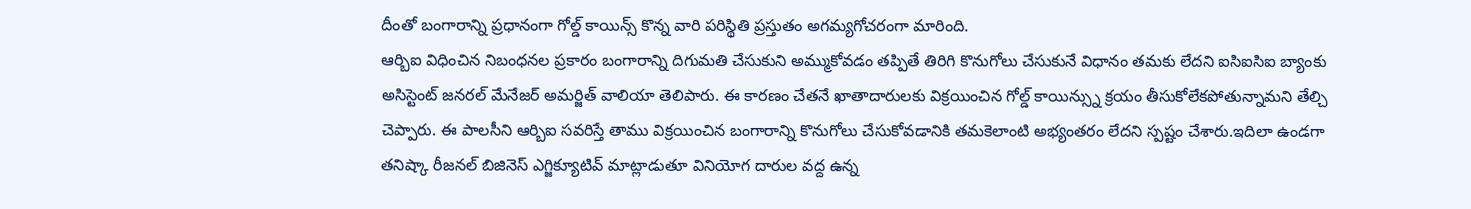దీంతో బంగారాన్ని ప్రధానంగా గోల్డ్ కాయిన్స్ కొన్న వారి పరిస్థితి ప్రస్తుతం అగమ్యగోచరంగా మారింది.
ఆర్బిఐ విధించిన నిబంధనల ప్రకారం బంగారాన్ని దిగుమతి చేసుకుని అమ్ముకోవడం తప్పితే తిరిగి కొనుగోలు చేసుకునే విధానం తమకు లేదని ఐసిఐసిఐ బ్యాంకు అసిస్టెంట్ జనరల్ మేనేజర్ అమర్జిత్ వాలియా తెలిపారు. ఈ కారణం చేతనే ఖాతాదారులకు విక్రయించిన గోల్డ్ కాయిన్స్ను క్రయం తీసుకోలేకపోతున్నామని తేల్చి చెప్పారు. ఈ పాలసీని ఆర్బిఐ సవరిస్తే తాము విక్రయించిన బంగారాన్ని కొనుగోలు చేసుకోవడానికి తమకెలాంటి అభ్యంతరం లేదని స్పష్టం చేశారు.ఇదిలా ఉండగా తనిష్కా రీజనల్ బిజినెస్ ఎగ్జిక్యూటివ్ మాట్లాడుతూ వినియోగ దారుల వద్ద ఉన్న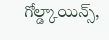గోల్డ్కాయిన్స్,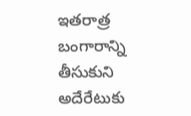ఇతరాత్ర బంగారాన్ని తీసుకుని అదేరేటుకు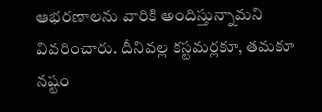ఆభరణాలను వారికి అందిస్తున్నామని వివరించారు. దీనివల్ల కస్టమర్లకూ, తమకూ నష్టం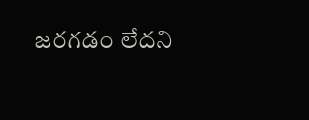జరగడం లేదని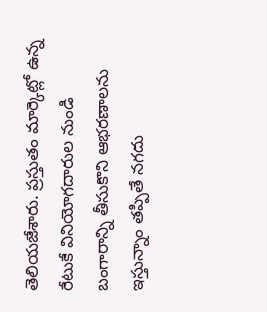తెలియజేశారు. ప్రస్తుతం మార్కెట్లో ఉన్న రేటుకే వినియోగదారుల నుండి బంగారాన్ని తీసుకొని ఆభరణాలను ఇస్తున్నాం తప్పితే నగదు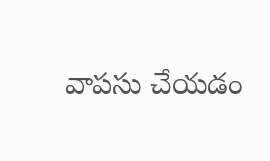వాపసు చేయడం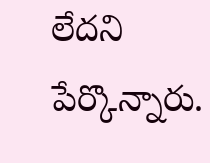లేదని పేర్కొన్నారు.